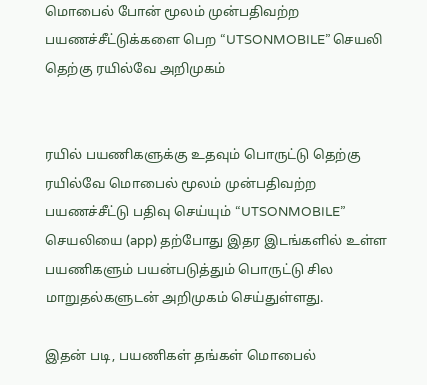மொபைல் போன் மூலம் முன்பதிவற்ற பயணச்சீட்டுக்களை பெற “UTSONMOBILE” செயலி தெற்கு ரயில்வே அறிமுகம்


ரயில் பயணிகளுக்கு உதவும் பொருட்டு தெற்கு ரயில்வே மொபைல் மூலம் முன்பதிவற்ற பயணச்சீட்டு பதிவு செய்யும் “UTSONMOBILE” செயலியை (app) தற்போது இதர இடங்களில் உள்ள பயணிகளும் பயன்படுத்தும் பொருட்டு சில மாறுதல்களுடன் அறிமுகம் செய்துள்ளது.

இதன் படி, பயணிகள் தங்கள் மொபைல்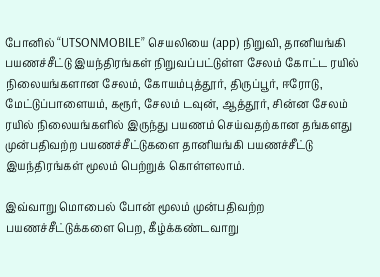போனில் “UTSONMOBILE” செயலியை (app) நிறுவி, தானியங்கி பயணச்சீட்டு இயந்திரங்கள் நிறுவப்பட்டுள்ள சேலம் கோட்ட ரயில் நிலையங்களான சேலம், கோயம்புத்தூர், திருப்பூர், ஈரோடு, மேட்டுப்பாளையம், கரூர், சேலம் டவுன், ஆத்தூர், சின்ன சேலம் ரயில் நிலையங்களில் இருந்து பயணம் செய்வதற்கான தங்களது முன்பதிவற்ற பயணச்சீட்டுகளை தானியங்கி பயணச்சீட்டு இயந்திரங்கள் மூலம் பெற்றுக் கொள்ளலாம்.

இவ்வாறு மொபைல் போன் மூலம் முன்பதிவற்ற பயணச்சீட்டுக்களை பெற, கீழ்க்கண்டவாறு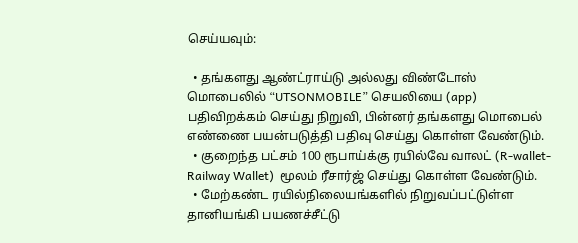செய்யவும்:

  • தங்களது ஆண்ட்ராய்டு அல்லது விண்டோஸ் மொபைலில் “UTSONMOBILE” செயலியை (app) பதிவிறக்கம் செய்து நிறுவி, பின்னர் தங்களது மொபைல் எண்ணை பயன்படுத்தி பதிவு செய்து கொள்ள வேண்டும்.
  • குறைந்த பட்சம் 100 ரூபாய்க்கு ரயில்வே வாலட் (R-wallet-Railway Wallet)  மூலம் ரீசார்ஜ் செய்து கொள்ள வேண்டும்.
  • மேற்கண்ட ரயில்நிலையங்களில் நிறுவப்பட்டுள்ள தானியங்கி பயணச்சீட்டு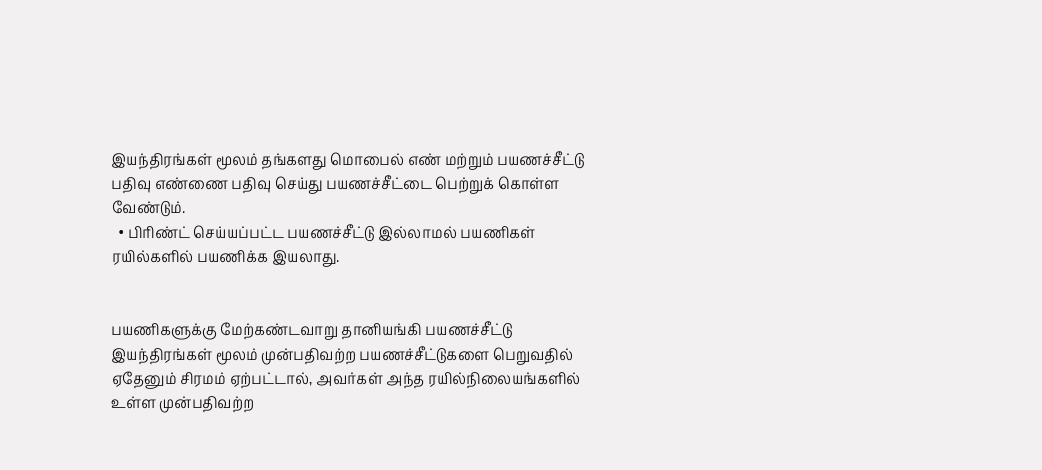இயந்திரங்கள் மூலம் தங்களது மொபைல் எண் மற்றும் பயணச்சீட்டு பதிவு எண்ணை பதிவு செய்து பயணச்சீட்டை பெற்றுக் கொள்ள வேண்டும்.
  • பிரிண்ட் செய்யப்பட்ட பயணச்சீட்டு இல்லாமல் பயணிகள் ரயில்களில் பயணிக்க இயலாது.


பயணிகளுக்கு மேற்கண்டவாறு தானியங்கி பயணச்சீட்டு இயந்திரங்கள் மூலம் முன்பதிவற்ற பயணச்சீட்டுகளை பெறுவதில் ஏதேனும் சிரமம் ஏற்பட்டால், அவர்கள் அந்த ரயில்நிலையங்களில் உள்ள முன்பதிவற்ற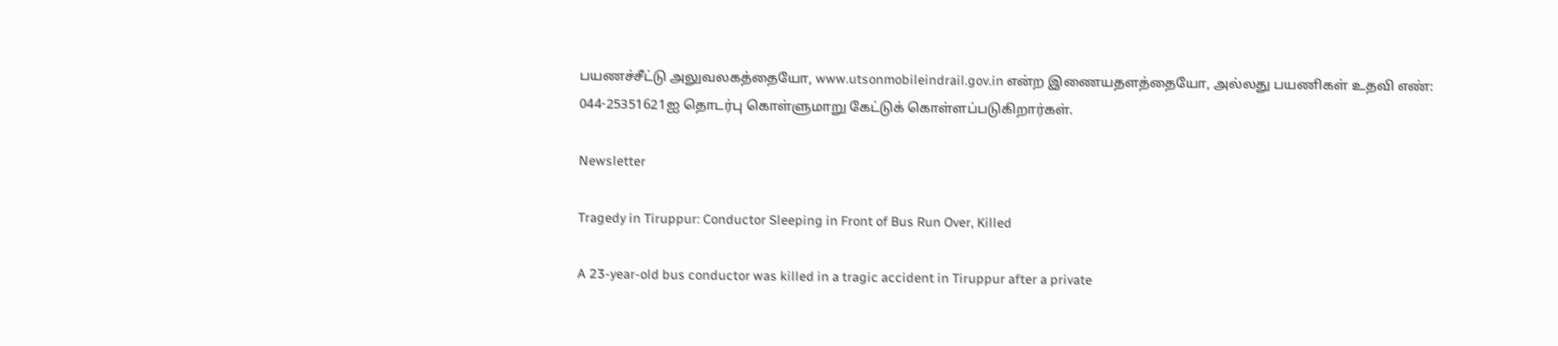பயணச்சீட்டு அலுவலகத்தையோ, www.utsonmobileindrail.gov.in என்ற இணையதளத்தையோ, அல்லது பயணிகள் உதவி எண்: 044-25351621ஐ தொடர்பு கொள்ளுமாறு கேட்டுக் கொள்ளப்படுகிறார்கள்.

Newsletter

Tragedy in Tiruppur: Conductor Sleeping in Front of Bus Run Over, Killed

A 23-year-old bus conductor was killed in a tragic accident in Tiruppur after a private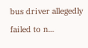bus driver allegedly failed to n...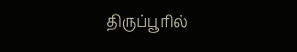திருப்பூரில்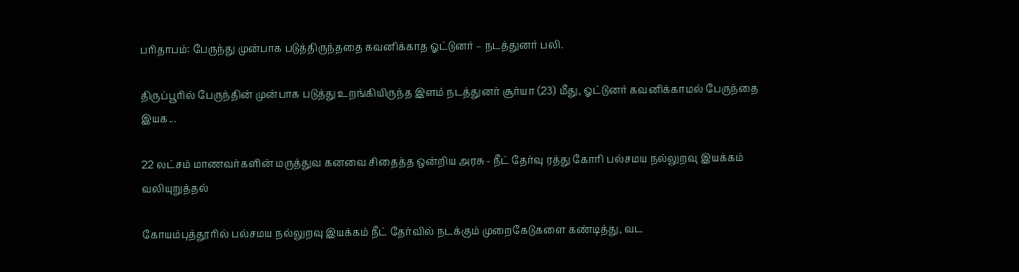பரிதாபம்: பேருந்து முன்பாக படுத்திருந்ததை கவனிக்காத ஓட்டுனர் – நடத்துனர் பலி.

திருப்பூரில் பேருந்தின் முன்பாக படுத்து உறங்கியிருந்த இளம் நடத்துனர் சூர்யா (23) மீது, ஓட்டுனர் கவனிக்காமல் பேருந்தை இயக...

22 லட்சம் மாணவர்களின் மருத்துவ கனவை சிதைத்த ஒன்றிய அரசு - நீட் தேர்வு ரத்து கோரி பல்சமய நல்லுறவு இயக்கம் வலியுறுத்தல்

கோயம்புத்தூரில் பல்சமய நல்லுறவு இயக்கம் நீட் தேர்வில் நடக்கும் முறைகேடுகளை கண்டித்து, வட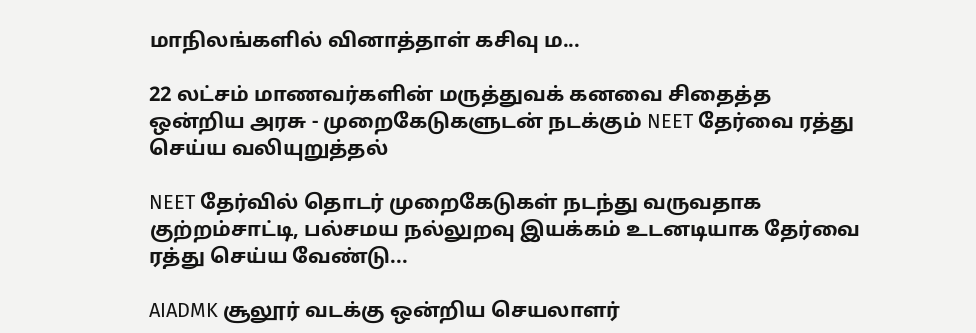மாநிலங்களில் வினாத்தாள் கசிவு ம...

22 லட்சம் மாணவர்களின் மருத்துவக் கனவை சிதைத்த ஒன்றிய அரசு - முறைகேடுகளுடன் நடக்கும் NEET தேர்வை ரத்து செய்ய வலியுறுத்தல்

NEET தேர்வில் தொடர் முறைகேடுகள் நடந்து வருவதாக குற்றம்சாட்டி, பல்சமய நல்லுறவு இயக்கம் உடனடியாக தேர்வை ரத்து செய்ய வேண்டு...

AIADMK சூலூர் வடக்கு ஒன்றிய செயலாளர்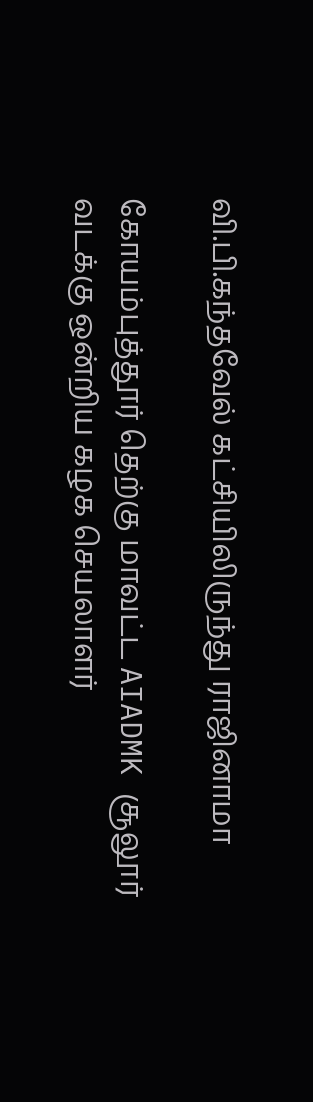வி.பி.கந்தவேல் கட்சியிலிருந்து ராஜினாமா

கோயம்புத்தூர் தெற்கு மாவட்ட AIADMK சூலூர் வடக்கு ஒன்றிய கழக செயலாளர்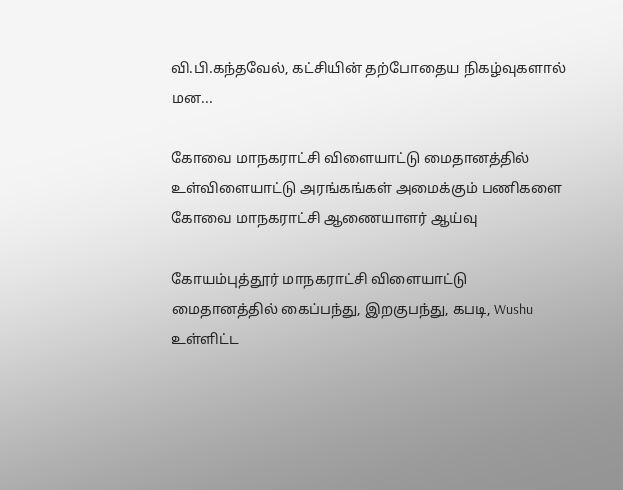வி.பி.கந்தவேல், கட்சியின் தற்போதைய நிகழ்வுகளால் மன...

கோவை மாநகராட்சி விளையாட்டு மைதானத்தில் உள்விளையாட்டு அரங்கங்கள் அமைக்கும் பணிகளை கோவை மாநகராட்சி ஆணையாளர் ஆய்வு

கோயம்புத்தூர் மாநகராட்சி விளையாட்டு மைதானத்தில் கைப்பந்து, இறகுபந்து, கபடி, Wushu உள்ளிட்ட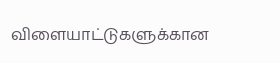விளையாட்டுகளுக்கான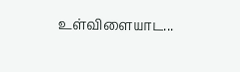உள்விளையாட...